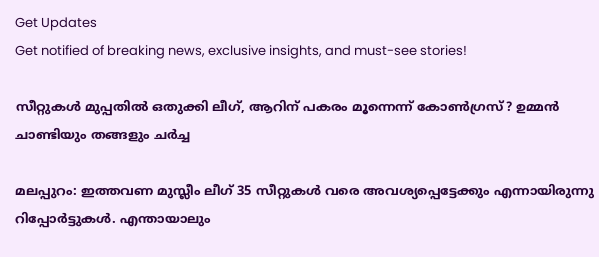Get Updates
Get notified of breaking news, exclusive insights, and must-see stories!

സീറ്റുകള്‍ മുപ്പതില്‍ ഒതുക്കി ലീഗ്, ആറിന് പകരം മൂന്നെന്ന് കോണ്‍ഗ്രസ്? ഉമ്മന്‍ ചാണ്ടിയും തങ്ങളും ചർച്ച

മലപ്പുറം: ഇത്തവണ മുസ്ലീം ലീഗ് 35 സീറ്റുകള്‍ വരെ അവശ്യപ്പെട്ടേക്കും എന്നായിരുന്നു റിപ്പോര്‍ട്ടുകള്‍. എന്തായാലും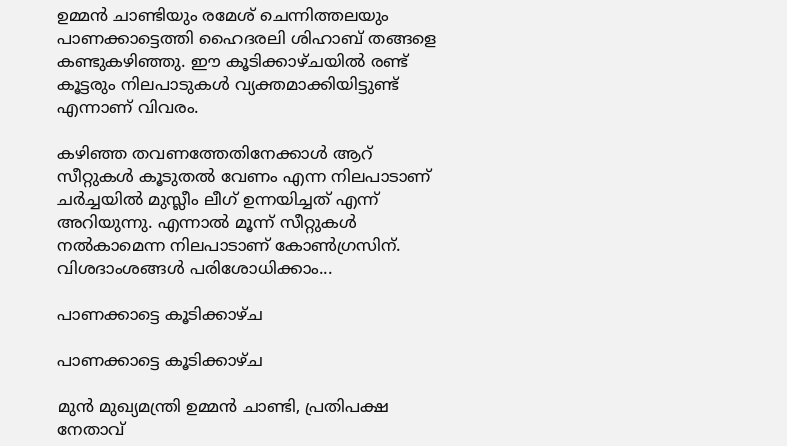ഉമ്മന്‍ ചാണ്ടിയും രമേശ് ചെന്നിത്തലയും പാണക്കാട്ടെത്തി ഹൈദരലി ശിഹാബ് തങ്ങളെ കണ്ടുകഴിഞ്ഞു. ഈ കൂടിക്കാഴ്ചയില്‍ രണ്ട് കൂട്ടരും നിലപാടുകള്‍ വ്യക്തമാക്കിയിട്ടുണ്ട് എന്നാണ് വിവരം.

കഴിഞ്ഞ തവണത്തേതിനേക്കാള്‍ ആറ് സീറ്റുകള്‍ കൂടുതല്‍ വേണം എന്ന നിലപാടാണ് ചര്‍ച്ചയില്‍ മുസ്ലീം ലീഗ് ഉന്നയിച്ചത് എന്ന് അറിയുന്നു. എന്നാല്‍ മൂന്ന് സീറ്റുകള്‍ നല്‍കാമെന്ന നിലപാടാണ് കോണ്‍ഗ്രസിന്. വിശദാംശങ്ങള്‍ പരിശോധിക്കാം...

പാണക്കാട്ടെ കൂടിക്കാഴ്ച

പാണക്കാട്ടെ കൂടിക്കാഴ്ച

മുന്‍ മുഖ്യമന്ത്രി ഉമ്മന്‍ ചാണ്ടി, പ്രതിപക്ഷ നേതാവ്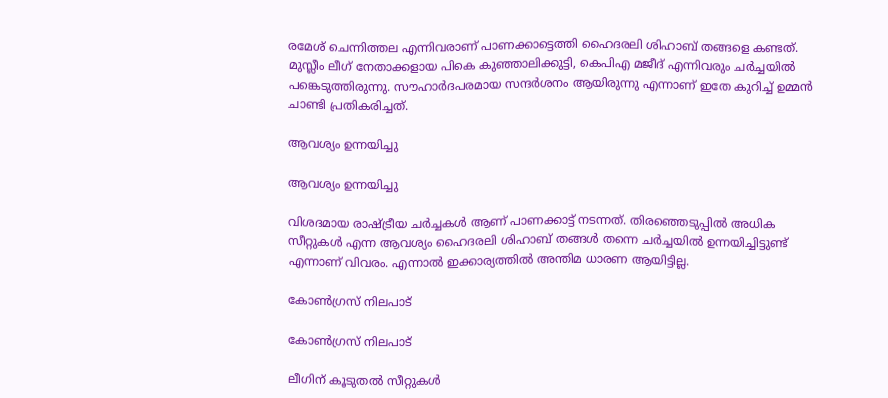രമേശ് ചെന്നിത്തല എന്നിവരാണ് പാണക്കാട്ടെത്തി ഹൈദരലി ശിഹാബ് തങ്ങളെ കണ്ടത്. മുസ്ലീം ലീഗ് നേതാക്കളായ പികെ കുഞ്ഞാലിക്കുട്ടി, കെപിഎ മജീദ് എന്നിവരും ചര്‍ച്ചയില്‍ പങ്കെടുത്തിരുന്നു. സൗഹാര്‍ദപരമായ സന്ദര്‍ശനം ആയിരുന്നു എന്നാണ് ഇതേ കുറിച്ച് ഉമ്മന്‍ ചാണ്ടി പ്രതികരിച്ചത്.

ആവശ്യം ഉന്നയിച്ചു

ആവശ്യം ഉന്നയിച്ചു

വിശദമായ രാഷ്ട്രീയ ചര്‍ച്ചകള്‍ ആണ് പാണക്കാട്ട് നടന്നത്. തിരഞ്ഞെടുപ്പില്‍ അധിക സീറ്റുകള്‍ എന്ന ആവശ്യം ഹൈദരലി ശിഹാബ് തങ്ങള്‍ തന്നെ ചര്‍ച്ചയില്‍ ഉന്നയിച്ചിട്ടുണ്ട് എന്നാണ് വിവരം. എന്നാല്‍ ഇക്കാര്യത്തില്‍ അന്തിമ ധാരണ ആയിട്ടില്ല.

കോണ്‍ഗ്രസ് നിലപാട്

കോണ്‍ഗ്രസ് നിലപാട്

ലീഗിന് കൂടുതല്‍ സീറ്റുകള്‍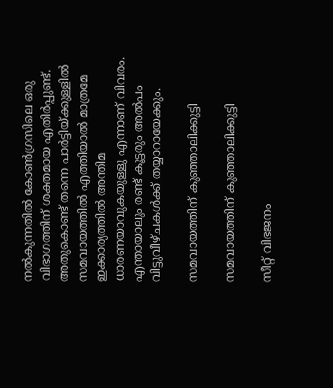നല്‍കുന്നതില്‍ കോണ്‍ഗ്രസിലെ ഒരു വിഭാഗത്തിന് ശക്തമായ എതിര്‍പ്പുണ്ട്. അതുകൊണ്ട് തന്നെ പാര്‍ട്ടിയ്ക്കുള്ളില്‍ സമവായത്തില്‍ എത്തിയാല്‍ മാത്രമേ ഇക്കാര്യത്തില്‍ അന്തിമ ധാരണയാവുകയുള്ളു എന്നാണ് വിവരം. എന്തായാലും രണ്ട് കൂട്ടരും അല്‍പം വിട്ടുവീഴ്ചകള്‍ക്ക് തയ്യാറായേക്കും.

സമവായത്തിന് കുഞ്ഞാലിക്കുട്ടി

സമവായത്തിന് കുഞ്ഞാലിക്കുട്ടി

സീറ്റ് വിഭജനം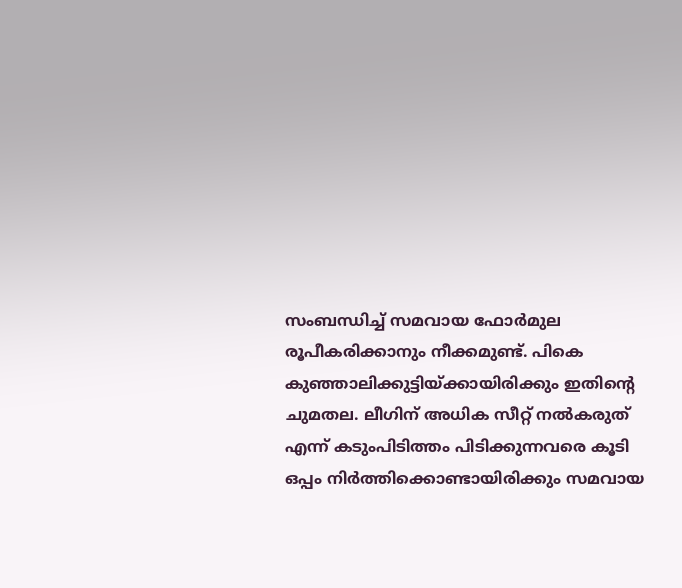സംബന്ധിച്ച് സമവായ ഫോര്‍മുല രൂപീകരിക്കാനും നീക്കമുണ്ട്. പികെ കുഞ്ഞാലിക്കുട്ടിയ്ക്കായിരിക്കും ഇതിന്റെ ചുമതല. ലീഗിന് അധിക സീറ്റ് നല്‍കരുത് എന്ന് കടുംപിടിത്തം പിടിക്കുന്നവരെ കൂടി ഒപ്പം നിര്‍ത്തിക്കൊണ്ടായിരിക്കും സമവായ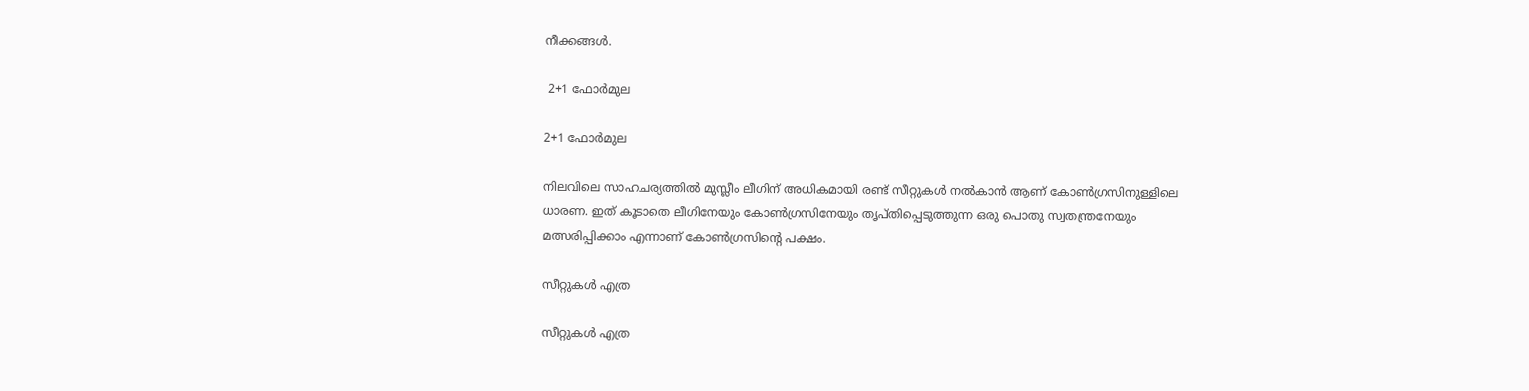നീക്കങ്ങള്‍.

 2+1 ഫോര്‍മുല

2+1 ഫോര്‍മുല

നിലവിലെ സാഹചര്യത്തില്‍ മുസ്ലീം ലീഗിന് അധികമായി രണ്ട് സീറ്റുകള്‍ നല്‍കാന്‍ ആണ് കോണ്‍ഗ്രസിനുള്ളിലെ ധാരണ. ഇത് കൂടാതെ ലീഗിനേയും കോണ്‍ഗ്രസിനേയും തൃപ്തിപ്പെടുത്തുന്ന ഒരു പൊതു സ്വതന്ത്രനേയും മത്സരിപ്പിക്കാം എന്നാണ് കോണ്‍ഗ്രസിന്റെ പക്ഷം.

സീറ്റുകള്‍ എത്ര

സീറ്റുകള്‍ എത്ര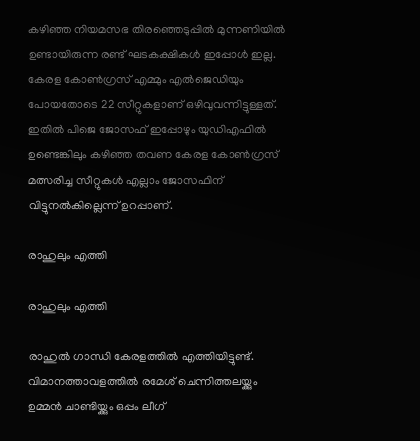കഴിഞ്ഞ നിയമസഭ തിരഞ്ഞെടുപ്പില്‍ മുന്നണിയില്‍ ഉണ്ടായിരുന്ന രണ്ട് ഘടകക്ഷികള്‍ ഇപ്പോള്‍ ഇല്ല. കേരള കോണ്‍ഗ്രസ് എമ്മും എല്‍ജെഡിയും പോയതോടെ 22 സീറ്റുകളാണ് ഒഴിവുവന്നിട്ടുള്ളത്. ഇതില്‍ പിജെ ജോസഫ് ഇപ്പോഴും യുഡിഎഫില്‍ ഉണ്ടെങ്കിലും കഴിഞ്ഞ തവണ കേരള കോണ്‍ഗ്രസ് മത്സരിച്ച സീറ്റുകള്‍ എല്ലാം ജോസഫിന് വിട്ടുനല്‍കില്ലെന്ന് ഉറപ്പാണ്.

രാഹുലും എത്തി

രാഹുലും എത്തി

രാഹുല്‍ ഗാന്ധി കേരളത്തില്‍ എത്തിയിട്ടുണ്ട്. വിമാനത്താവളത്തില്‍ രമേശ് ചെന്നിത്തലയ്ക്കും ഉമ്മന്‍ ചാണ്ടിയ്ക്കും ഒപ്പം ലീഗ്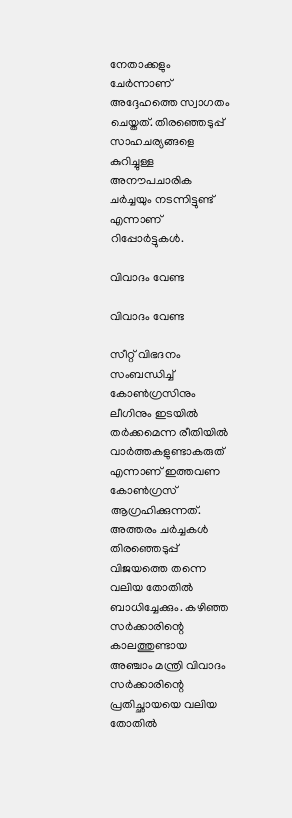നേതാക്കളും ചേര്‍ന്നാണ് അദ്ദേഹത്തെ സ്വാഗതം ചെയ്തത്. തിരഞ്ഞെടുപ്പ് സാഹചര്യങ്ങളെ കുറിച്ചുള്ള അനൗപചാരിക ചര്‍ച്ചയും നടന്നിട്ടുണ്ട് എന്നാണ് റിപ്പോര്‍ട്ടുകള്‍.

വിവാദം വേണ്ട

വിവാദം വേണ്ട

സീറ്റ് വിഭദനം സംബന്ധിച്ച് കോണ്‍ഗ്രസിനും ലീഗിനും ഇടയില്‍ തര്‍ക്കമെന്ന രീതിയില്‍ വാര്‍ത്തകളുണ്ടാകരുത് എന്നാണ് ഇത്തവണ കോണ്‍ഗ്രസ് ആഗ്രഹിക്കുന്നത്. അത്തരം ചര്‍ച്ചകള്‍ തിരഞ്ഞെടുപ്പ് വിജയത്തെ തന്നെ വലിയ തോതില്‍ ബാധിച്ചേക്കും. കഴിഞ്ഞ സര്‍ക്കാരിന്റെ കാലത്തുണ്ടായ അഞ്ചാം മന്ത്രി വിവാദം സര്‍ക്കാരിന്റെ പ്രതിച്ഛായയെ വലിയ തോതില്‍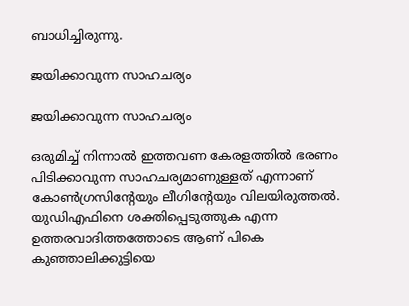ബാധിച്ചിരുന്നു.

ജയിക്കാവുന്ന സാഹചര്യം

ജയിക്കാവുന്ന സാഹചര്യം

ഒരുമിച്ച് നിന്നാല്‍ ഇത്തവണ കേരളത്തില്‍ ഭരണം പിടിക്കാവുന്ന സാഹചര്യമാണുള്ളത് എന്നാണ് കോണ്‍ഗ്രസിന്റേയും ലീഗിന്റേയും വിലയിരുത്തല്‍. യുഡിഎഫിനെ ശക്തിപ്പെടുത്തുക എന്ന ഉത്തരവാദിത്തത്തോടെ ആണ് പികെ കുഞ്ഞാലിക്കുട്ടിയെ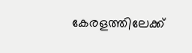കേരളത്തിലേക്ക്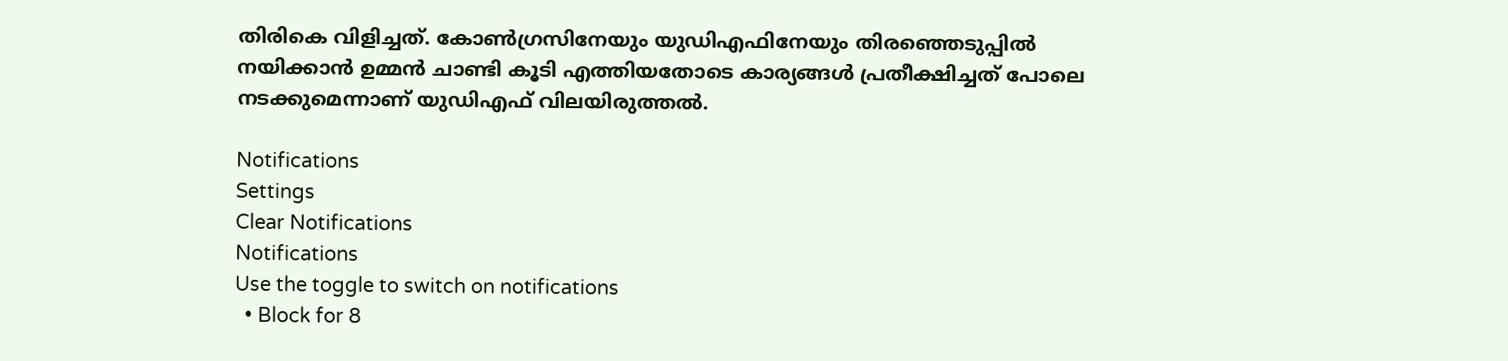തിരികെ വിളിച്ചത്. കോണ്‍ഗ്രസിനേയും യുഡിഎഫിനേയും തിരഞ്ഞെടുപ്പില്‍ നയിക്കാന്‍ ഉമ്മന്‍ ചാണ്ടി കൂടി എത്തിയതോടെ കാര്യങ്ങള്‍ പ്രതീക്ഷിച്ചത് പോലെ നടക്കുമെന്നാണ് യുഡിഎഫ് വിലയിരുത്തല്‍.

Notifications
Settings
Clear Notifications
Notifications
Use the toggle to switch on notifications
  • Block for 8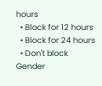hours
  • Block for 12 hours
  • Block for 24 hours
  • Don't block
Gender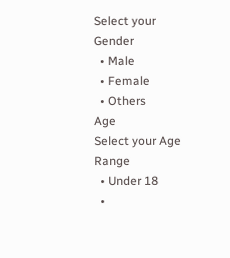Select your Gender
  • Male
  • Female
  • Others
Age
Select your Age Range
  • Under 18
  •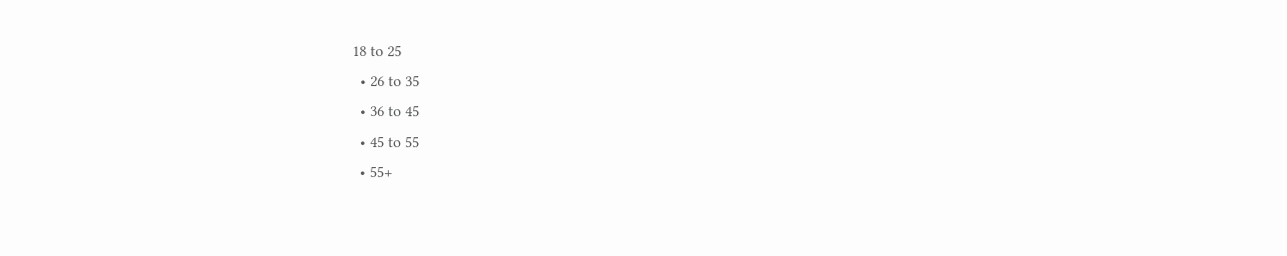18 to 25
  • 26 to 35
  • 36 to 45
  • 45 to 55
  • 55+